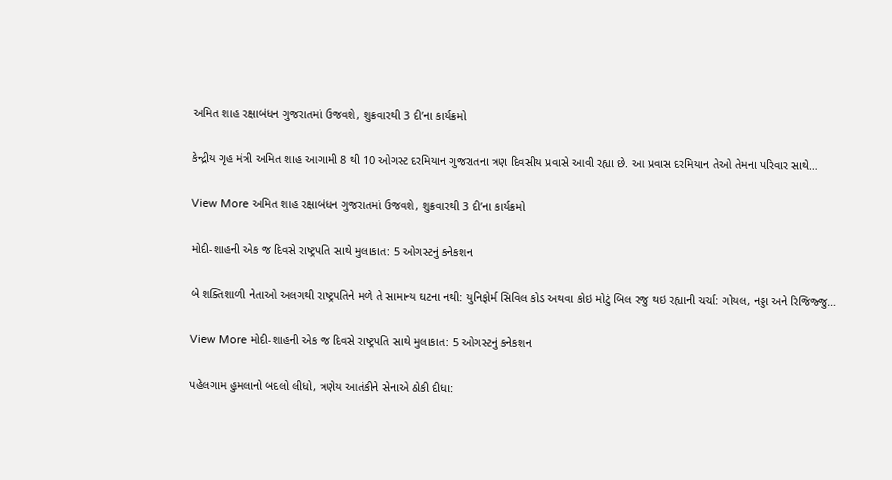અમિત શાહ રક્ષાબંધન ગુજરાતમાં ઉજવશે, શુક્રવારથી 3 દી’ના કાર્યક્રમો

કેન્દ્રીય ગૃહ મંત્રી અમિત શાહ આગામી 8 થી 10 ઓગસ્ટ દરમિયાન ગુજરાતના ત્રણ દિવસીય પ્રવાસે આવી રહ્યા છે. આ પ્રવાસ દરમિયાન તેઓ તેમના પરિવાર સાથે…

View More અમિત શાહ રક્ષાબંધન ગુજરાતમાં ઉજવશે, શુક્રવારથી 3 દી’ના કાર્યક્રમો

મોદી-શાહની એક જ દિવસે રાષ્ટ્રપતિ સાથે મુલાકાત: 5 ઓગસ્ટનું કનેકશન

બે શક્તિશાળી નેતાઓ અલગથી રાષ્ટ્રપતિને મળે તે સામાન્ય ઘટના નથી: યુનિફોર્મ સિવિલ કોડ અથવા કોઇ મોટું બિલ રજુ થઇ રહ્યાની ચર્ચા: ગોયલ, નડ્ડા અને રિજિજ્જુ…

View More મોદી-શાહની એક જ દિવસે રાષ્ટ્રપતિ સાથે મુલાકાત: 5 ઓગસ્ટનું કનેકશન

પહેલગામ હુમલાનો બદલો લીધો, ત્રણેય આતંકીને સેનાએ ઠોકી દીધા: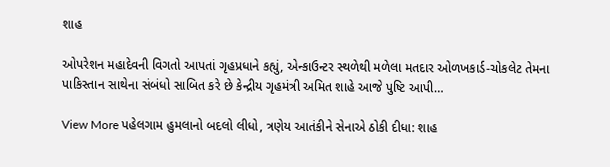શાહ

ઓપરેશન મહાદેવની વિગતો આપતાં ગૃહપ્રધાને કહ્યું, એન્કાઉન્ટર સ્થળેથી મળેલા મતદાર ઓળખકાર્ડ-ચોકલેટ તેમના પાકિસ્તાન સાથેના સંબંધો સાબિત કરે છે કેન્દ્રીય ગૃહમંત્રી અમિત શાહે આજે પુષ્ટિ આપી…

View More પહેલગામ હુમલાનો બદલો લીધો, ત્રણેય આતંકીને સેનાએ ઠોકી દીધા: શાહ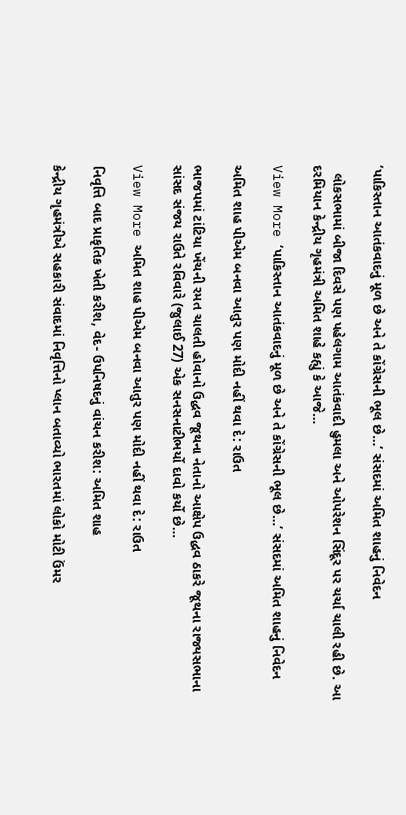‘પાકિસ્તાન આતંકવાદનું મૂળ છે અને તે કોંગ્રેસની ભૂલ છે…’ સંસદમાં અમિત શાહનું નિવેદન

  લોકસભામાં બીજા દિવસે પણ પહેલગામ આતંકવાદી હુમલા અને ઓપરેશન સિંદૂર પર ચર્ચા ચાલી રહી છે. આ દરમિયાન કેન્દ્રીય ગૃહમંત્રી અમિત શાહે કહ્યું કે આજે…

View More ‘પાકિસ્તાન આતંકવાદનું મૂળ છે અને તે કોંગ્રેસની ભૂલ છે…’ સંસદમાં અમિત શાહનું નિવેદન

અમિત શાહ પીએમ બનવા આતુર પણ મોદી નહીં થવા દે: રાઉત

ભાજપમાં ટાંટિયા ખેંચની રમત ચાલતી હોવાનો ઉદ્ધવ જૂથના નેતાનો આક્ષેપ ઉદ્ધવ ઠાકરે જૂથના રાજ્યસભાના સાંસદ સંજય રાઉતે રવિવારે (જુલાઈ 27) એક સનસનાટીભર્યો દાવો કર્યો છે…

View More અમિત શાહ પીએમ બનવા આતુર પણ મોદી નહીં થવા દે: રાઉત

નિવૃત્તિ બાદ પ્રાકૃતિક ખેતી કરીશ, વેદ- ઉપનિષદનું વાંચન કરીશ: અમિત શાહ

કેન્દ્રીય ગૃહમંત્રીએ સહકારી સંવાદમાં નિવૃત્તિનો પ્લાન બતાવ્યો ભારતમાં લોકો મોટી ઉંમર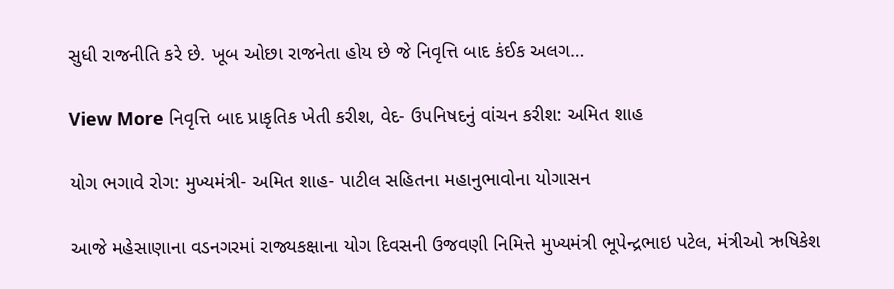સુધી રાજનીતિ કરે છે. ખૂબ ઓછા રાજનેતા હોય છે જે નિવૃત્તિ બાદ કંઈક અલગ…

View More નિવૃત્તિ બાદ પ્રાકૃતિક ખેતી કરીશ, વેદ- ઉપનિષદનું વાંચન કરીશ: અમિત શાહ

યોગ ભગાવે રોગ: મુખ્યમંત્રી- અમિત શાહ- પાટીલ સહિતના મહાનુભાવોના યોગાસન

આજે મહેસાણાના વડનગરમાં રાજ્યકક્ષાના યોગ દિવસની ઉજવણી નિમિત્તે મુખ્યમંત્રી ભૂપેન્દ્રભાઇ પટેલ, મંત્રીઓ ઋષિકેશ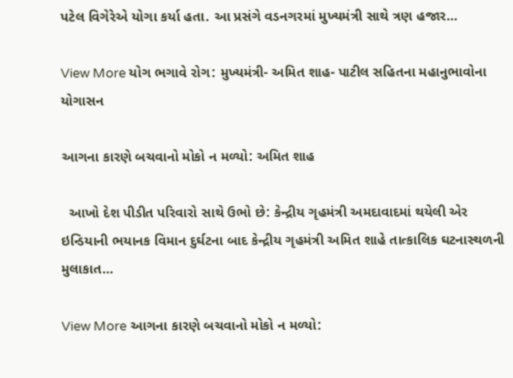પટેલ વિગેરેએ યોગા કર્યા હતા. આ પ્રસંગે વડનગરમાં મુખ્યમંત્રી સાથે ત્રણ હજાર…

View More યોગ ભગાવે રોગ: મુખ્યમંત્રી- અમિત શાહ- પાટીલ સહિતના મહાનુભાવોના યોગાસન

આગના કારણે બચવાનો મોકો ન મળ્યો: અમિત શાહ

  આખો દેશ પીડીત પરિવારો સાથે ઉભો છે: કેન્દ્રીય ગૃહમંત્રી અમદાવાદમાં થયેલી એર ઇન્ડિયાની ભયાનક વિમાન દુર્ઘટના બાદ કેન્દ્રીય ગૃહમંત્રી અમિત શાહે તાત્કાલિક ઘટનાસ્થળની મુલાકાત…

View More આગના કારણે બચવાનો મોકો ન મળ્યો: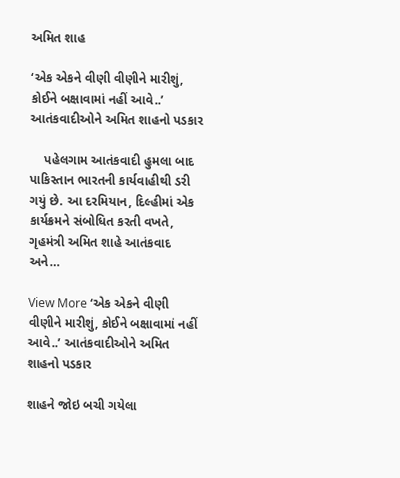અમિત શાહ

‘એક એકને વીણી વીણીને મારીશું, કોઈને બક્ષાવામાં નહીં આવે..’ આતંકવાદીઓને અમિત શાહનો પડકાર

    પહેલગામ આતંકવાદી હુમલા બાદ પાકિસ્તાન ભારતની કાર્યવાહીથી ડરી ગયું છે. આ દરમિયાન, દિલ્હીમાં એક કાર્યક્રમને સંબોધિત કરતી વખતે, ગૃહમંત્રી અમિત શાહે આતંકવાદ અને…

View More ‘એક એકને વીણી વીણીને મારીશું, કોઈને બક્ષાવામાં નહીં આવે..’ આતંકવાદીઓને અમિત શાહનો પડકાર

શાહને જોઇ બચી ગયેલા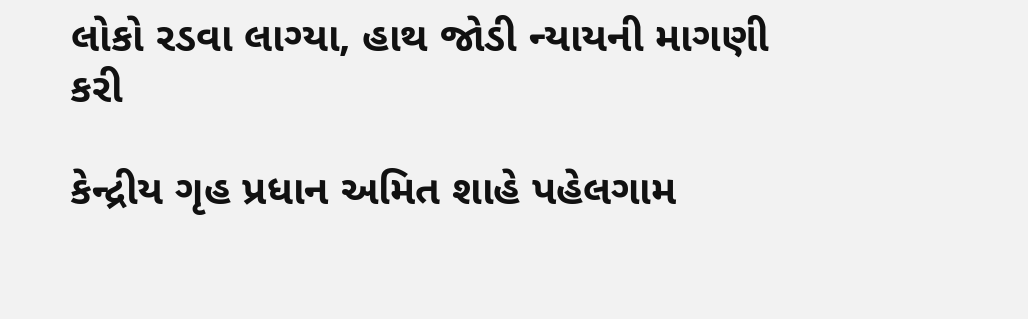લોકો રડવા લાગ્યા, હાથ જોડી ન્યાયની માગણી કરી

કેન્દ્રીય ગૃહ પ્રધાન અમિત શાહે પહેલગામ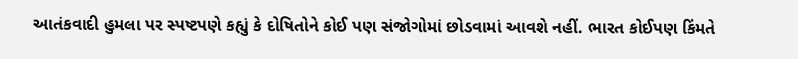આતંકવાદી હુમલા પર સ્પષ્ટપણે કહ્યું કે દોષિતોને કોઈ પણ સંજોગોમાં છોડવામાં આવશે નહીં. ભારત કોઈપણ કિંમતે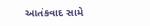આતંકવાદ સામે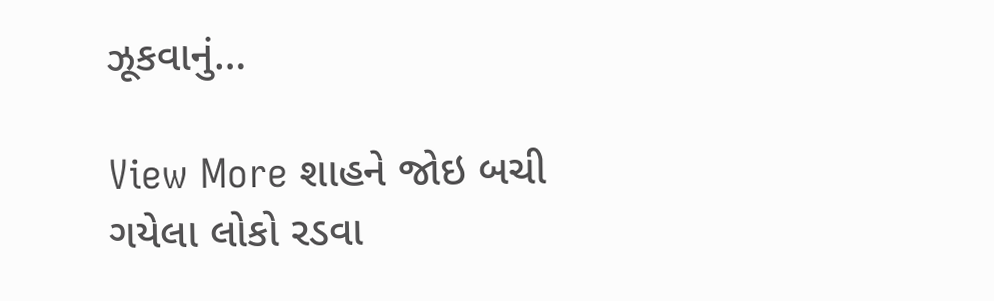ઝૂકવાનું…

View More શાહને જોઇ બચી ગયેલા લોકો રડવા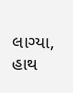લાગ્યા, હાથ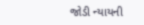જોડી ન્યાયની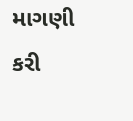માગણી કરી